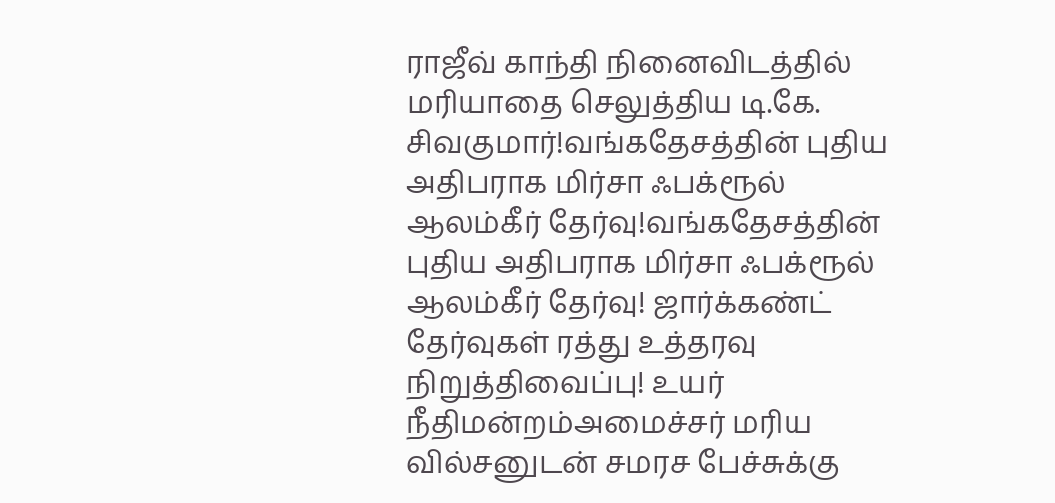ராஜீவ் காந்தி நினைவிடத்தில் மரியாதை செலுத்திய டி.கே. சிவகுமார்!வங்கதேசத்தின் புதிய அதிபராக மிர்சா ஃபக்ரூல் ஆலம்கீர் தேர்வு!வங்கதேசத்தின் புதிய அதிபராக மிர்சா ஃபக்ரூல் ஆலம்கீர் தேர்வு! ஜார்க்கண்ட் தேர்வுகள் ரத்து உத்தரவு நிறுத்திவைப்பு! உயர் நீதிமன்றம்அமைச்சர் மரிய வில்சனுடன் சமரச பேச்சுக்கு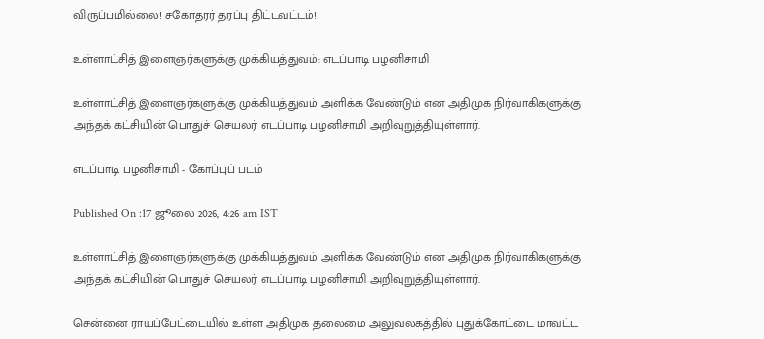விருப்பமில்லை! சகோதரர் தரப்பு திட்டவட்டம்!

உள்ளாட்சித் இளைஞர்களுக்கு முக்கியத்துவம்: எடப்பாடி பழனிசாமி

உள்ளாட்சித் இளைஞர்களுக்கு முக்கியத்துவம் அளிக்க வேண்டும் என அதிமுக நிர்வாகிகளுக்கு அந்தக் கட்சியின் பொதுச் செயலர் எடப்பாடி பழனிசாமி அறிவுறுத்தியுள்ளார்.

எடப்பாடி பழனிசாமி - கோப்புப் படம்

Published On :17 ஜூலை 2026, 4:26 am IST

உள்ளாட்சித் இளைஞர்களுக்கு முக்கியத்துவம் அளிக்க வேண்டும் என அதிமுக நிர்வாகிகளுக்கு அந்தக் கட்சியின் பொதுச் செயலர் எடப்பாடி பழனிசாமி அறிவுறுத்தியுள்ளார்.

சென்னை ராயப்பேட்டையில் உள்ள அதிமுக தலைமை அலுவலகத்தில் புதுக்கோட்டை மாவட்ட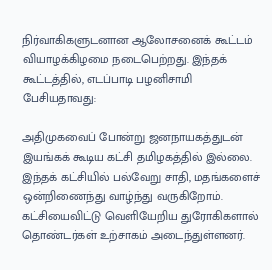நிர்வாகிகளுடனான ஆலோசனைக் கூட்டம் வியாழக்கிழமை நடைபெற்றது. இந்தக் கூட்டத்தில், எடப்பாடி பழனிசாமி பேசியதாவது:

அதிமுகவைப் போன்று ஜனநாயகத்துடன் இயங்கக் கூடிய கட்சி தமிழகத்தில் இல்லை. இந்தக் கட்சியில் பல்வேறு சாதி, மதங்களைச் ஒன்றிணைந்து வாழ்ந்து வருகிறோம். கட்சியைவிட்டு வெளியேறிய துரோகிகளால் தொண்டர்கள் உற்சாகம் அடைந்துள்ளனர்.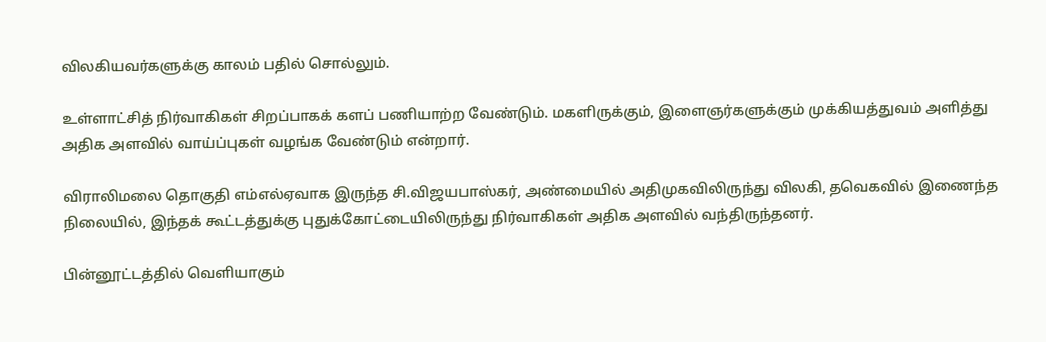விலகியவர்களுக்கு காலம் பதில் சொல்லும்.

உள்ளாட்சித் நிர்வாகிகள் சிறப்பாகக் களப் பணியாற்ற வேண்டும். மகளிருக்கும், இளைஞர்களுக்கும் முக்கியத்துவம் அளித்து அதிக அளவில் வாய்ப்புகள் வழங்க வேண்டும் என்றார்.

விராலிமலை தொகுதி எம்எல்ஏவாக இருந்த சி.விஜயபாஸ்கர், அண்மையில் அதிமுகவிலிருந்து விலகி, தவெகவில் இணைந்த நிலையில், இந்தக் கூட்டத்துக்கு புதுக்கோட்டையிலிருந்து நிர்வாகிகள் அதிக அளவில் வந்திருந்தனர்.

பின்னூட்டத்தில் வெளியாகும்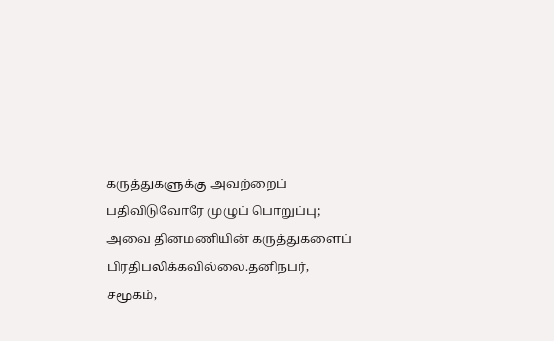கருத்துகளுக்கு அவற்றைப் பதிவிடுவோரே முழுப் பொறுப்பு; அவை தினமணியின் கருத்துகளைப் பிரதிபலிக்கவில்லை.தனிநபர், சமூகம்,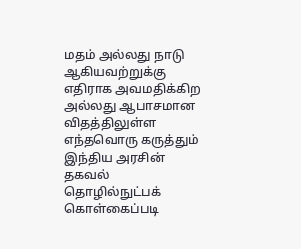மதம் அல்லது நாடு ஆகியவற்றுக்கு எதிராக அவமதிக்கிற அல்லது ஆபாசமான விதத்திலுள்ள எந்தவொரு கருத்தும் இந்திய அரசின் தகவல் தொழில்நுட்பக் கொள்கைப்படி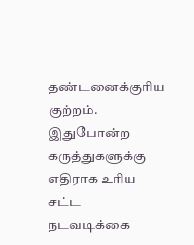தண்டனைக்குரிய குற்றம். இதுபோன்ற கருத்துகளுக்கு எதிராக உரிய சட்ட நடவடிக்கை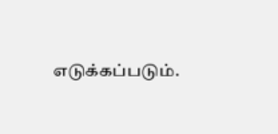எடுக்கப்படும்.